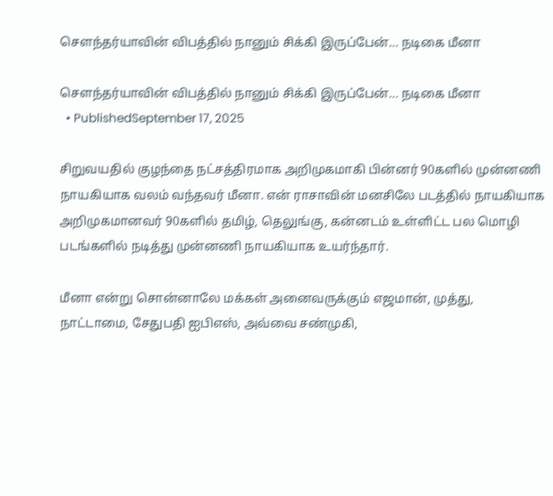சௌந்தர்யாவின் விபத்தில் நானும் சிக்கி இருப்பேன்… நடிகை மீனா

சௌந்தர்யாவின் விபத்தில் நானும் சிக்கி இருப்பேன்… நடிகை மீனா
  • PublishedSeptember 17, 2025

சிறுவயதில் குழந்தை நட்சத்திரமாக அறிமுகமாகி பின்னர் 90களில் முன்னணி நாயகியாக வலம் வந்தவர் மீனா. என் ராசாவின் மனசிலே படத்தில் நாயகியாக அறிமுகமானவர் 90களில் தமிழ், தெலுங்கு, கன்னடம் உள்ளிட்ட பல மொழி படங்களில் நடித்து முன்னணி நாயகியாக உயர்ந்தார்.

மீனா என்று சொன்னாலே மக்கள் அனைவருக்கும் எஜமான், முத்து, நாட்டாமை, சேதுபதி ஐபிஎஸ், அவ்வை சண்முகி,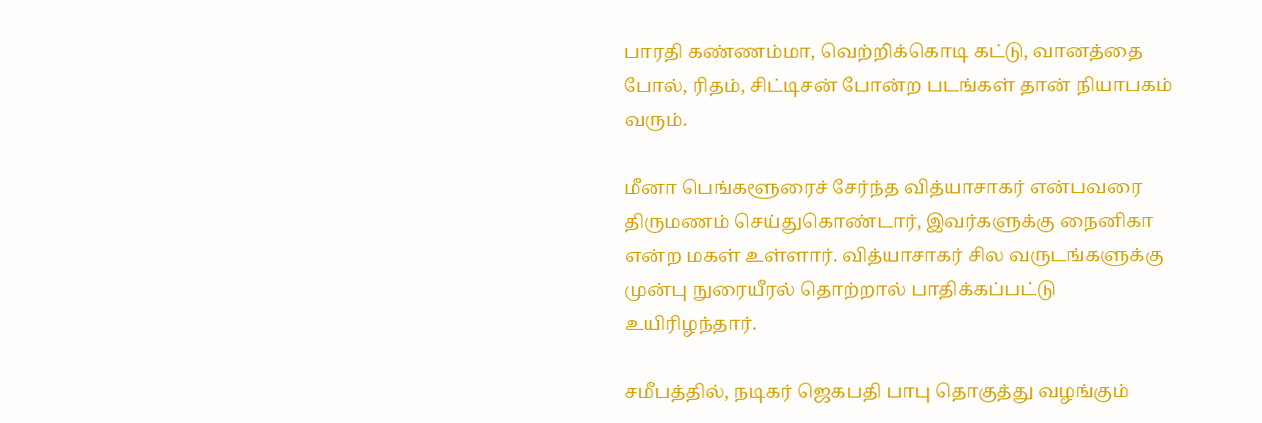பாரதி கண்ணம்மா, வெற்றிக்கொடி கட்டு, வானத்தை போல், ரிதம், சிட்டிசன் போன்ற படங்கள் தான் நியாபகம் வரும்.

மீனா பெங்களூரைச் சேர்ந்த வித்யாசாகர் என்பவரை திருமணம் செய்துகொண்டார், இவர்களுக்கு நைனிகா என்ற மகள் உள்ளார். வித்யாசாகர் சில வருடங்களுக்கு முன்பு நுரையீரல் தொற்றால் பாதிக்கப்பட்டு உயிரிழந்தார்.

சமீபத்தில், நடிகர் ஜெகபதி பாபு தொகுத்து வழங்கும்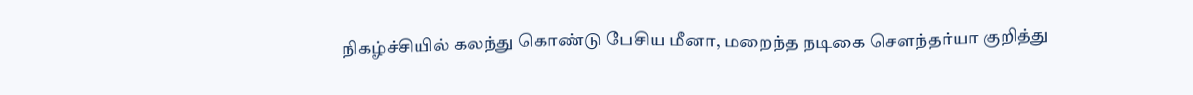நிகழ்ச்சியில் கலந்து கொண்டு பேசிய மீனா, மறைந்த நடிகை செளந்தர்யா குறித்து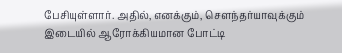பேசியுள்ளார். அதில், எனக்கும், செளந்தர்யாவுக்கும் இடையில் ஆரோக்கியமான போட்டி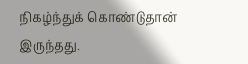நிகழ்ந்துக் கொண்டுதான் இருந்தது.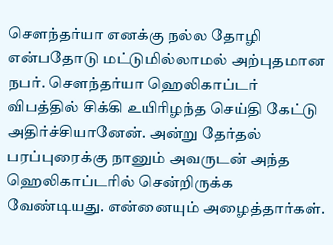செளந்தர்யா எனக்கு நல்ல தோழி என்பதோடு மட்டுமில்லாமல் அற்புதமான நபர். செளந்தர்யா ஹெலிகாப்டர் விபத்தில் சிக்கி உயிரிழந்த செய்தி கேட்டு அதிர்ச்சியானேன். அன்று தேர்தல் பரப்புரைக்கு நானும் அவருடன் அந்த ஹெலிகாப்டரில் சென்றிருக்க வேண்டியது. என்னையும் அழைத்தார்கள்.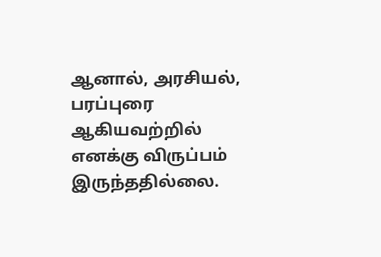ஆனால், அரசியல், பரப்புரை ஆகியவற்றில் எனக்கு விருப்பம் இருந்ததில்லை.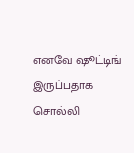எனவே ஷூட்டிங் இருப்பதாக சொல்லி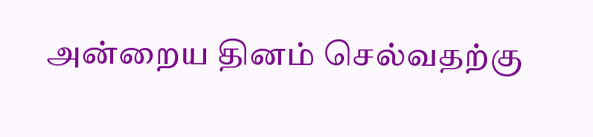அன்றைய தினம் செல்வதற்கு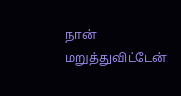நான் மறுத்துவிட்டேன்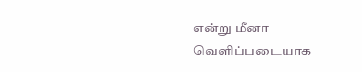என்று மீனா வெளிப்படையாக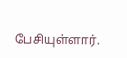பேசியுள்ளார்.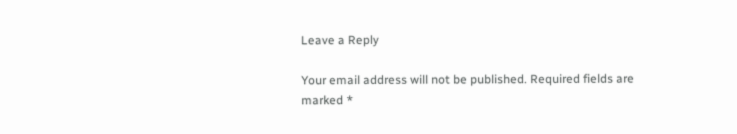Leave a Reply

Your email address will not be published. Required fields are marked *